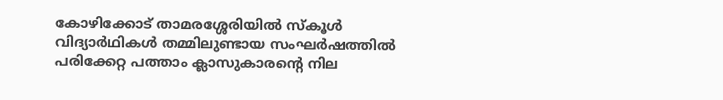കോഴിക്കോട് താമരശ്ശേരിയിൽ സ്കൂൾ വിദ്യാർഥികൾ തമ്മിലുണ്ടായ സംഘർഷത്തിൽ പരിക്കേറ്റ പത്താം ക്ലാസുകാരന്റെ നില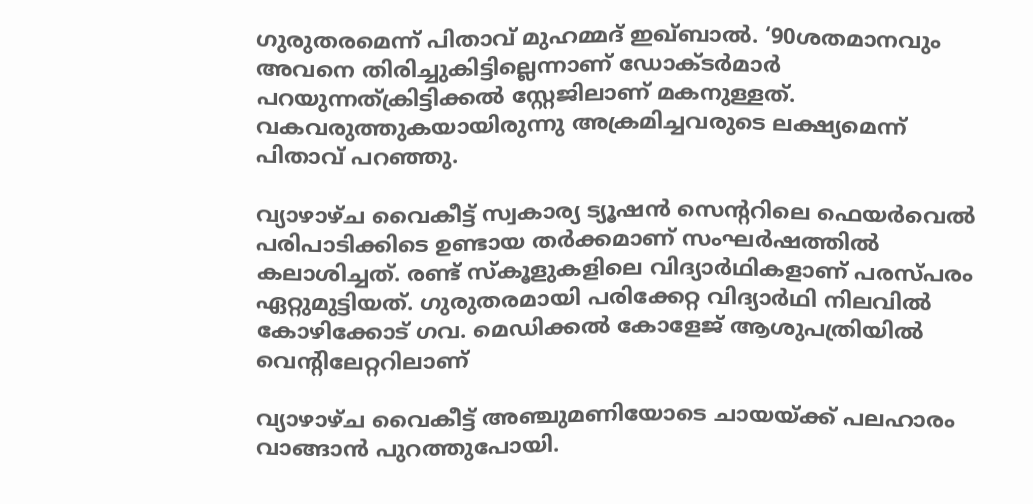ഗുരുതരമെന്ന് പിതാവ് മുഹമ്മദ് ഇഖ്ബാൽ. ‘90ശതമാനവും അവനെ തിരിച്ചുകിട്ടില്ലെന്നാണ് ഡോക്ടർമാർ പറയുന്നത്ക്രിട്ടിക്കൽ സ്റ്റേജിലാണ് മകനുള്ളത്. വകവരുത്തുകയായിരുന്നു അക്രമിച്ചവരുടെ ലക്ഷ്യമെന്ന് പിതാവ് പറഞ്ഞു.

വ്യാഴാഴ്‌ച വൈകീട്ട് സ്വകാര്യ ട്യൂഷൻ സെന്ററിലെ ഫെയർവെൽ പരിപാടിക്കിടെ ഉണ്ടായ തർക്കമാണ് സംഘർഷത്തിൽ കലാശിച്ചത്. രണ്ട് സ്‌കൂളുകളിലെ വിദ്യാർഥികളാണ് പരസ്‌പരം ഏറ്റുമുട്ടിയത്. ഗുരുതരമായി പരിക്കേറ്റ വിദ്യാർഥി നിലവിൽ കോഴിക്കോട് ഗവ. മെഡിക്കൽ കോളേജ് ആശുപത്രിയിൽ വെന്റിലേറ്ററിലാണ്

വ്യാഴാഴ്‌ച വൈകീട്ട് അഞ്ചുമണിയോടെ ചായയ്ക്ക് പലഹാരം വാങ്ങാൻ പുറത്തുപോയി.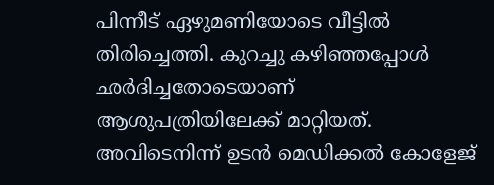പിന്നീട് ഏഴുമണിയോടെ വീട്ടിൽ തിരിച്ചെത്തി. കുറച്ചു കഴിഞ്ഞപ്പോൾ ഛർദിച്ചതോടെയാണ് ആശുപത്രിയിലേക്ക് മാറ്റിയത്. അവിടെനിന്ന് ഉടൻ മെഡിക്കൽ കോളേജ്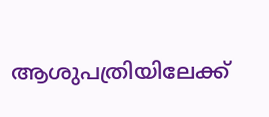ആശുപത്രിയിലേക്ക്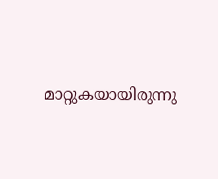മാറ്റുകയായിരുന്നു